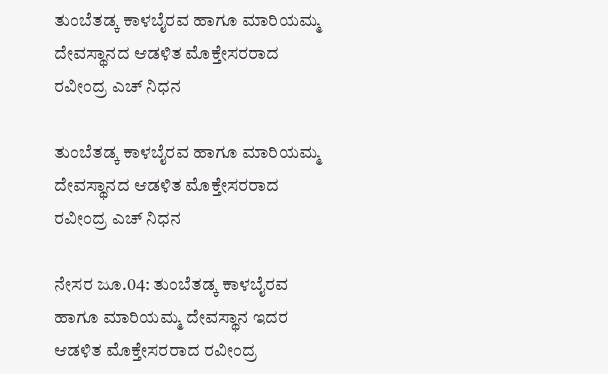ತುಂಬೆತಡ್ಕ ಕಾಳಬೈರವ ಹಾಗೂ ಮಾರಿಯಮ್ಮ ದೇವಸ್ಥಾನದ ಆಡಳಿತ ಮೊಕ್ತೇಸರರಾದ ರವೀಂದ್ರ ಎಚ್ ನಿಧನ

ತುಂಬೆತಡ್ಕ ಕಾಳಬೈರವ ಹಾಗೂ ಮಾರಿಯಮ್ಮ ದೇವಸ್ಥಾನದ ಆಡಳಿತ ಮೊಕ್ತೇಸರರಾದ ರವೀಂದ್ರ ಎಚ್ ನಿಧನ

ನೇಸರ ಜೂ.04: ತುಂಬೆತಡ್ಕ ಕಾಳಬೈರವ ಹಾಗೂ ಮಾರಿಯಮ್ಮ ದೇವಸ್ಥಾನ ಇದರ ಆಡಳಿತ ಮೊಕ್ತೇಸರರಾದ ರವೀಂದ್ರ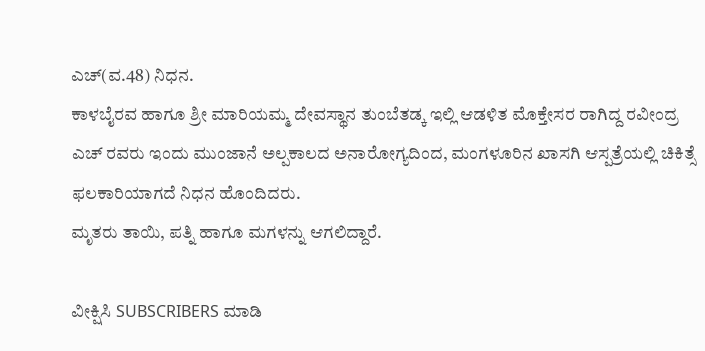ಎಚ್(ವ.48) ನಿಧನ.
ಕಾಳಬೈರವ ಹಾಗೂ ಶ್ರೀ ಮಾರಿಯಮ್ಮ ದೇವಸ್ಥಾನ ತುಂಬೆತಡ್ಕ ಇಲ್ಲಿ ಆಡಳಿತ ಮೊಕ್ತೇಸರ ರಾಗಿದ್ದ ರವೀಂದ್ರ ಎಚ್ ರವರು ಇಂದು ಮುಂಜಾನೆ ಅಲ್ಪಕಾಲದ ಅನಾರೋಗ್ಯದಿಂದ, ಮಂಗಳೂರಿನ ಖಾಸಗಿ ಆಸ್ಪತ್ರೆಯಲ್ಲಿ ಚಿಕಿತ್ಸೆ ಫಲಕಾರಿಯಾಗದೆ ನಿಧನ ಹೊಂದಿದರು.
ಮೃತರು ತಾಯಿ, ಪತ್ನಿ ಹಾಗೂ ಮಗಳನ್ನು ಆಗಲಿದ್ದಾರೆ.

ವೀಕ್ಷಿಸಿ SUBSCRIBERS ಮಾಡಿ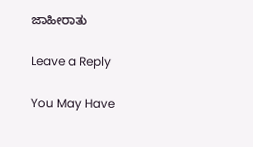ಜಾಹೀರಾತು

Leave a Reply

You May Have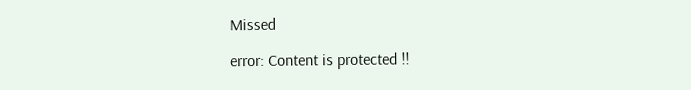Missed

error: Content is protected !!